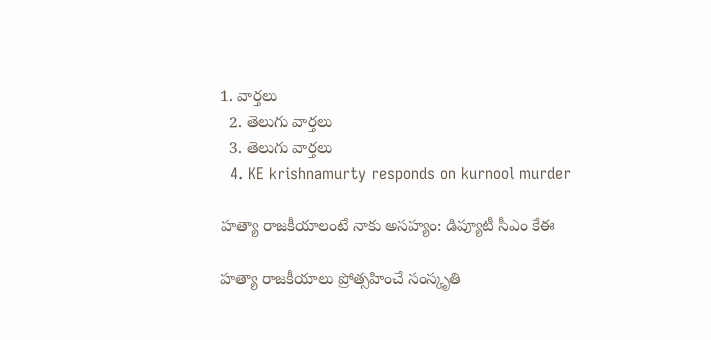1. వార్తలు
  2. తెలుగు వార్తలు
  3. తెలుగు వార్తలు
  4. KE krishnamurty responds on kurnool murder

హత్యా రాజకీయాలంటే నాకు అసహ్యం: డిప్యూటీ సీఎం కేఈ

హత్యా రాజకీయాలు ప్రోత్సహించే సంస్కృతి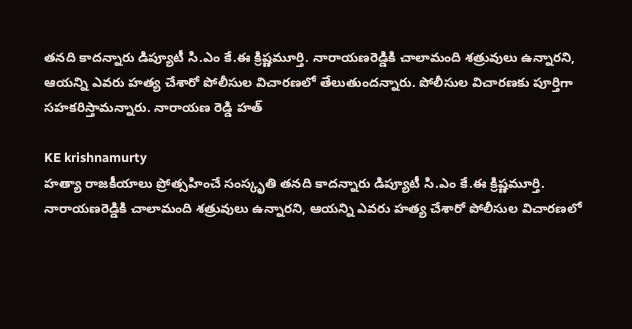తనది కాదన్నారు డిప్యూటీ సి.ఎం కే.ఈ క్రిష్ణమూర్తి. నారాయణరెడ్డికి చాలామంది శత్రువులు ఉన్నారని, ఆయన్ని ఎవరు హత్య చేశారో పోలీసుల విచారణలో తేలుతుందన్నారు. పోలీసుల విచారణకు పూర్తిగా సహకరిస్తామన్నారు. నారాయణ రెడ్డి హత్

KE krishnamurty
హత్యా రాజకీయాలు ప్రోత్సహించే సంస్కృతి తనది కాదన్నారు డిప్యూటీ సి.ఎం కే.ఈ క్రిష్ణమూర్తి. నారాయణరెడ్డికి చాలామంది శత్రువులు ఉన్నారని, ఆయన్ని ఎవరు హత్య చేశారో పోలీసుల విచారణలో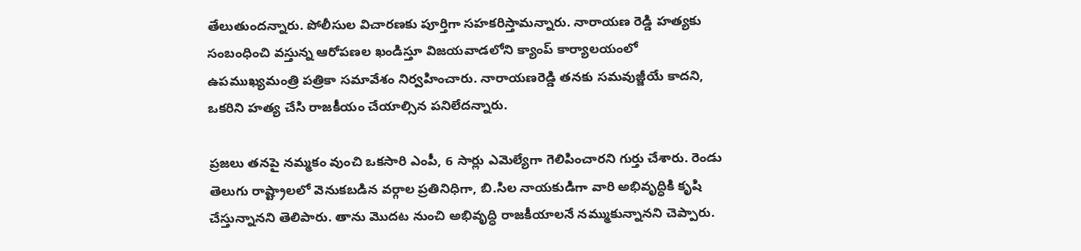తేలుతుందన్నారు. పోలీసుల విచారణకు పూర్తిగా సహకరిస్తామన్నారు. నారాయణ రెడ్డి హత్యకు సంబంధించి వస్తున్న ఆరోపణల ఖండిస్తూ విజయవాడలోని క్యాంప్ కార్యాలయంలో ఉపముఖ్యమంత్రి పత్రికా సమావేశం నిర్వహించారు. నారాయణరెడ్డి తనకు సమవుజ్జీయే కాదని, ఒకరిని హత్య చేసి రాజకీయం చేయాల్సిన పనిలేదన్నారు.

ప్రజలు తనపై నమ్మకం వుంచి ఒకసారి ఎంపీ, 6 సార్లు ఎమెల్యేగా గెలిపించారని గుర్తు చేశారు. రెండు తెలుగు రాష్ట్రాలలో వెనుకబడిన వర్గాల ప్రతినిధిగా, బి.సిల నాయకుడిగా వారి అభివృద్ధికి కృషి చేస్తున్నానని తెలిపారు. తాను మొదట నుంచి అభివృద్ధి రాజకీయాలనే నమ్ముకున్నానని చెప్పారు.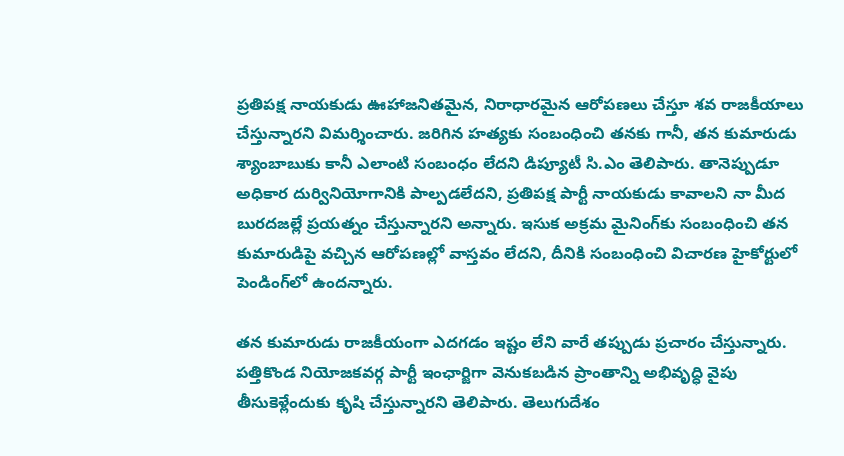ప్రతిపక్ష నాయకుడు ఊహాజనితమైన, నిరాధారమైన ఆరోపణలు చేస్తూ శవ రాజకీయాలు చేస్తున్నారని విమర్శించారు. జరిగిన హత్యకు సంబంధించి తనకు గానీ, తన కుమారుడు శ్యాంబాబుకు కానీ ఎలాంటి సంబంధం లేదని డిప్యూటీ సి.ఎం తెలిపారు. తానెప్పుడూ అధికార దుర్వినియోగానికి పాల్పడలేదని, ప్రతిపక్ష పార్టీ నాయకుడు కావాలని నా మీద  బురదజల్లే ప్రయత్నం చేస్తున్నారని అన్నారు. ఇసుక అక్రమ మైనింగ్‌కు సంబంధించి తన కుమారుడిపై వచ్చిన ఆరోపణల్లో వాస్తవం లేదని, దీనికి సంబంధించి విచారణ హైకోర్టులో పెండింగ్‌లో ఉందన్నారు.

తన కుమారుడు రాజకీయంగా ఎదగడం ఇష్టం లేని వారే తప్పుడు ప్రచారం చేస్తున్నారు. పత్తికొండ నియోజకవర్గ పార్టీ ఇంఛార్జిగా వెనుకబడిన ప్రాంతాన్ని అభివృద్ధి వైపు తీసుకెళ్లేందుకు కృషి చేస్తున్నారని తెలిపారు. తెలుగుదేశం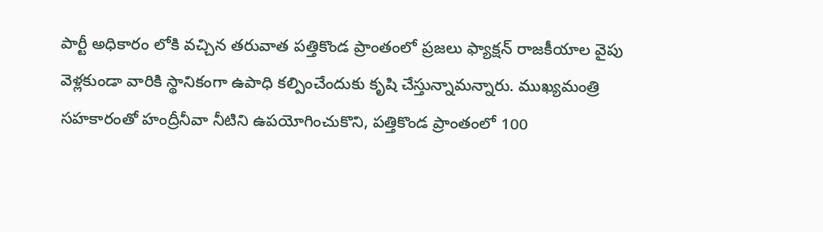పార్టీ అధికారం లోకి వచ్చిన తరువాత పత్తికొండ ప్రాంతంలో ప్రజలు ఫ్యాక్షన్ రాజకీయాల వైపు వెళ్లకుండా వారికి స్థానికంగా ఉపాధి కల్పించేందుకు కృషి చేస్తున్నామన్నారు. ముఖ్యమంత్రి సహకారంతో హంద్రీనీవా నీటిని ఉపయోగించుకొని, పత్తికొండ ప్రాంతంలో 100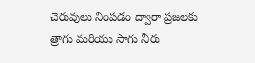చెరువులు నింపడం ద్వారా ప్రజలకు త్రాగు మరియు సాగు నీరు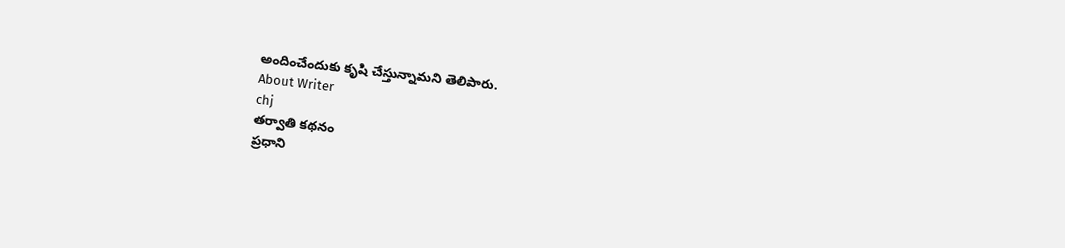అందించేందుకు కృషి చేస్తున్నామని తెలిపారు.
About Writer
chj
తర్వాతి కథనం
ప్రధాని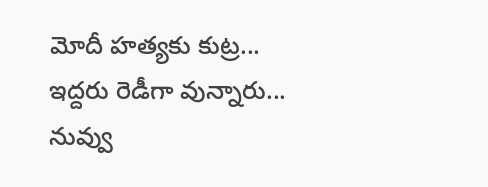మోదీ హత్యకు కుట్ర... ఇద్దరు రెడీగా వున్నారు... నువ్వు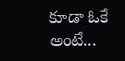కూడా ఓకే అంటే...